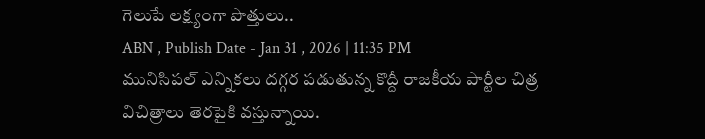గెలుపే లక్ష్యంగా పొత్తులు..
ABN , Publish Date - Jan 31 , 2026 | 11:35 PM
మునిసిపల్ ఎన్నికలు దగ్గర పడుతున్న కొద్దీ రాజకీయ పార్టీల చిత్ర విచిత్రాలు తెరపైకి వస్తున్నాయి.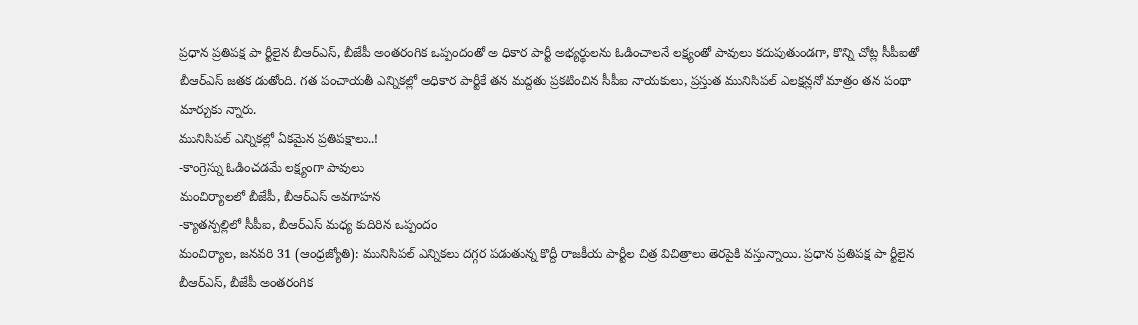ప్రధాన ప్రతిపక్ష పా ర్టీలైన బీఆర్ఎస్, బీజేపీ అంతరంగిక ఒప్పందంతో అ ధికార పార్టీ అభ్యర్థులను ఓడించాలనే లక్ష్యంతో పావులు కదుపుతుండగా, కొన్ని చోట్ల సీపీఐతో బీఆర్ఎస్ జతక డుతోంది. గత పంచాయతీ ఎన్నికల్లో అధికార పార్టీకే తన మద్దతు ప్రకటించిన సీపీఐ నాయకులు, ప్రస్తుత మునిసిపల్ ఎలక్షన్లనో మాత్రం తన పంథా మార్చుకు న్నారు.
మునిసిపల్ ఎన్నికల్లో ఏకమైన ప్రతిపక్షాలు..!
-కాంగ్రెస్ను ఓడించడమే లక్ష్యంగా పావులు
మంచిర్యాలలో బీజేపీ, బీఆర్ఎస్ అవగాహన
-క్యాతన్పల్లిలో సీపీఐ, బీఆర్ఎస్ మధ్య కుదిరిన ఒప్పందం
మంచిర్యాల, జనవరి 31 (ఆంధ్రజ్యోతి): మునిసిపల్ ఎన్నికలు దగ్గర పడుతున్న కొద్దీ రాజకీయ పార్టీల చిత్ర విచిత్రాలు తెరపైకి వస్తున్నాయి. ప్రధాన ప్రతిపక్ష పా ర్టీలైన బీఆర్ఎస్, బీజేపీ అంతరంగిక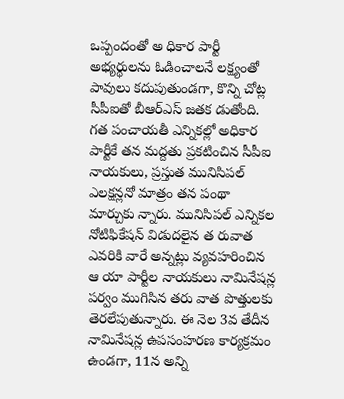ఒప్పందంతో అ ధికార పార్టీ అభ్యర్థులను ఓడించాలనే లక్ష్యంతో పావులు కదుపుతుండగా, కొన్ని చోట్ల సీపీఐతో బీఆర్ఎస్ జతక డుతోంది. గత పంచాయతీ ఎన్నికల్లో అధికార పార్టీకే తన మద్దతు ప్రకటించిన సీపీఐ నాయకులు, ప్రస్తుత మునిసిపల్ ఎలక్షన్లనో మాత్రం తన పంథా మార్చుకు న్నారు. మునిసిపల్ ఎన్నికల నోటిఫికేషన్ విడుదలైన త రువాత ఎవరికి వారే అన్నట్లు వ్యవహరించిన ఆ యా పార్టీల నాయకులు నామినేషన్ల పర్వం ముగిసిన తరు వాత పొత్తులకు తెరలేపుతున్నారు. ఈ నెల 3వ తేదీన నామినేషన్ల ఉపసంహరణ కార్యక్రమం ఉండగా, 11న అన్ని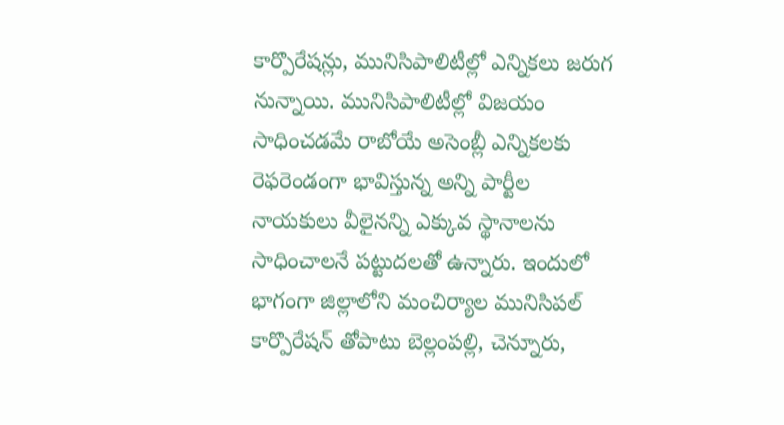కార్పొరేషన్లు, మునిసిపాలిటీల్లో ఎన్నికలు జరుగ నున్నాయి. మునిసిపాలిటీల్లో విజయం సాధించడమే రాబోయే అసెంబ్లీ ఎన్నికలకు రెఫరెండంగా భావిస్తున్న అన్ని పార్టీల నాయకులు వీలైనన్ని ఎక్కువ స్థానాలను సాధించాలనే పట్టుదలతో ఉన్నారు. ఇందులో భాగంగా జిల్లాలోని మంచిర్యాల మునిసిపల్ కార్పొరేషన్ తోపాటు బెల్లంపల్లి, చెన్నూరు,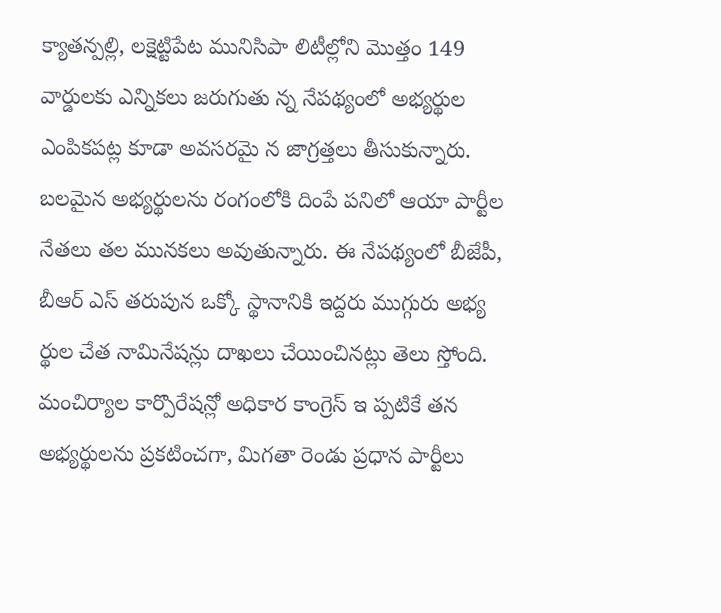క్యాతన్పల్లి, లక్షెట్టిపేట మునిసిపా లిటీల్లోని మొత్తం 149 వార్డులకు ఎన్నికలు జరుగుతు న్న నేపథ్యంలో అభ్యర్థుల ఎంపికపట్ల కూడా అవసరమై న జాగ్రత్తలు తీసుకున్నారు. బలమైన అభ్యర్థులను రంగంలోకి దింపే పనిలో ఆయా పార్టీల నేతలు తల మునకలు అవుతున్నారు. ఈ నేపథ్యంలో బీజేపీ, బీఆర్ ఎస్ తరుపున ఒక్కో స్థానానికి ఇద్దరు ముగ్గురు అభ్య ర్థుల చేత నామినేషన్లు దాఖలు చేయించినట్లు తెలు స్తోంది. మంచిర్యాల కార్పొరేషన్లో అధికార కాంగ్రెస్ ఇ ప్పటికే తన అభ్యర్థులను ప్రకటించగా, మిగతా రెండు ప్రధాన పార్టీలు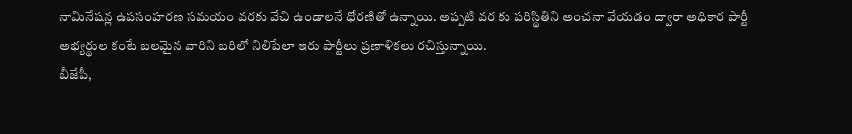నామినేషన్ల ఉపసంహరణ సమయం వరకు వేచి ఉండాలనే ధోరణితో ఉన్నాయి. అప్పటి వర కు పరిస్థితిని అంచనా వేయడం ద్వారా అధికార పార్టీ అభ్యర్థుల కంటే బలమైన వారిని బరిలో నిలిపేలా ఇరు పార్టీలు ప్రణాళికలు రచిస్తున్నాయి.
బీజేపీ,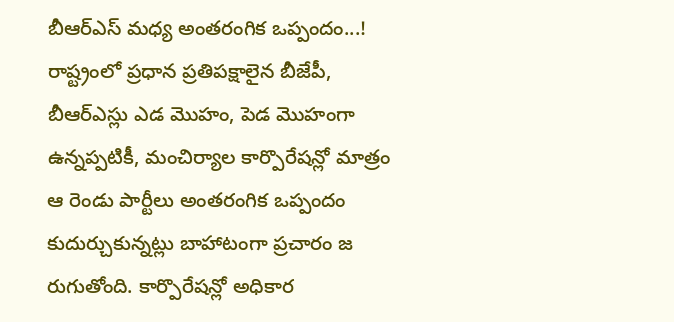బీఆర్ఎస్ మధ్య అంతరంగిక ఒప్పందం...!
రాష్ట్రంలో ప్రధాన ప్రతిపక్షాలైన బీజేపీ, బీఆర్ఎస్లు ఎడ మొహం, పెడ మొహంగా ఉన్నప్పటికీ, మంచిర్యాల కార్పొరేషన్లో మాత్రం ఆ రెండు పార్టీలు అంతరంగిక ఒప్పందం కుదుర్చుకున్నట్లు బాహాటంగా ప్రచారం జ రుగుతోంది. కార్పొరేషన్లో అధికార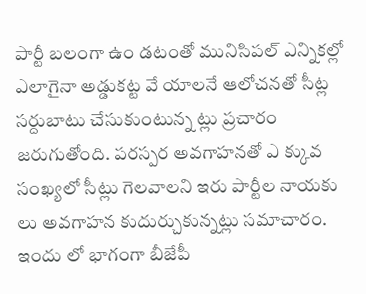పార్టీ బలంగా ఉం డటంతో మునిసిపల్ ఎన్నికల్లో ఎలాగైనా అడ్డుకట్ట వే యాలనే ఆలోచనతో సీట్ల సర్దుబాటు చేసుకుంటున్న ట్లు ప్రచారం జరుగుతోంది. పరస్పర అవగాహనతో ఎ క్కువ సంఖ్యలో సీట్లు గెలవాలని ఇరు పార్టీల నాయకు లు అవగాహన కుదుర్చుకున్నట్లు సమాచారం. ఇందు లో భాగంగా బీజేపీ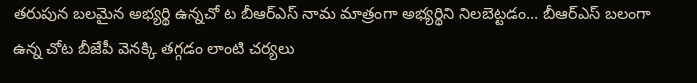తరుపున బలమైన అభ్యర్థి ఉన్నచో ట బీఆర్ఎస్ నామ మాత్రంగా అభ్యర్థిని నిలబెట్టడం... బీఆర్ఎస్ బలంగా ఉన్న చోట బీజేపీ వెనక్కి తగ్గడం లాంటి చర్యలు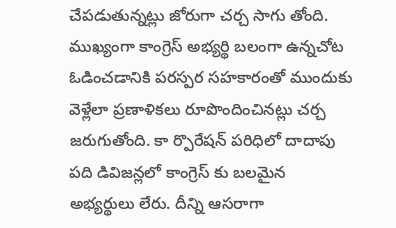చేపడుతున్నట్లు జోరుగా చర్చ సాగు తోంది. ముఖ్యంగా కాంగ్రెస్ అభ్యర్థి బలంగా ఉన్నచోట ఓడించడానికి పరస్పర సహకారంతో ముందుకు వెళ్లేలా ప్రణాళికలు రూపొందించినట్లు చర్చ జరుగుతోంది. కా ర్పొరేషన్ పరిధిలో దాదాపు పది డివిజన్లలో కాంగ్రెస్ కు బలమైన అభ్యర్థులు లేరు. దీన్ని ఆసరాగా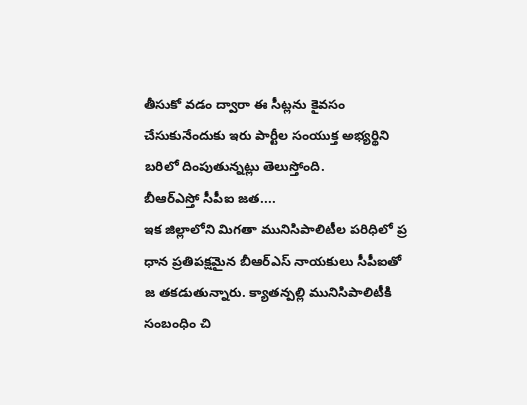తీసుకో వడం ద్వారా ఈ సీట్లను కైవసం చేసుకునేందుకు ఇరు పార్టీల సంయుక్త అభ్యర్థిని బరిలో దింపుతున్నట్లు తెలుస్తోంది.
బీఆర్ఎస్తో సీపీఐ జత....
ఇక జిల్లాలోని మిగతా మునిసిపాలిటీల పరిధిలో ప్ర ధాన ప్రతిపక్షమైన బీఆర్ఎస్ నాయకులు సీపీఐతో జ తకడుతున్నారు. క్యాతన్పల్లి మునిసిపాలిటీకి సంబంధిం చి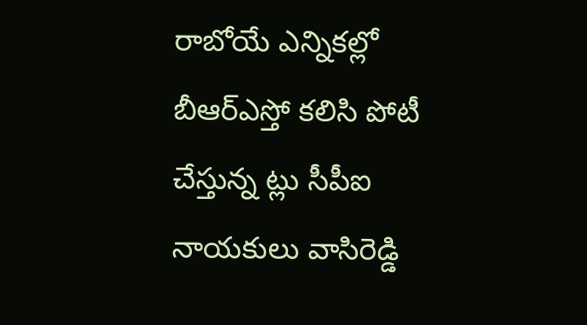రాబోయే ఎన్నికల్లో బీఆర్ఎస్తో కలిసి పోటీ చేస్తున్న ట్లు సీపీఐ నాయకులు వాసిరెడ్డి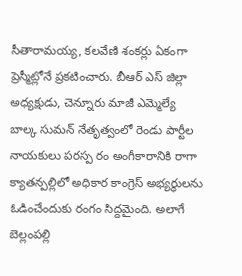సీతారామయ్య, కలవేణి శంకర్లు ఏకంగా ప్రెస్మీట్లోనే ప్రకటించారు. బీఆర్ ఎస్ జిల్లా అధ్యక్షుడు, చెన్నూరు మాజీ ఎమ్మెల్యే బాల్క సుమన్ నేతృత్వంలో రెండు పార్టీల నాయకులు పరస్ప రం అంగీకారానికి రాగా క్యాతన్పల్లిలో అధికార కాంగ్రెస్ అభ్యర్థులను ఓడించేందుకు రంగం సిద్దమైంది. అలాగే బెల్లంపల్లి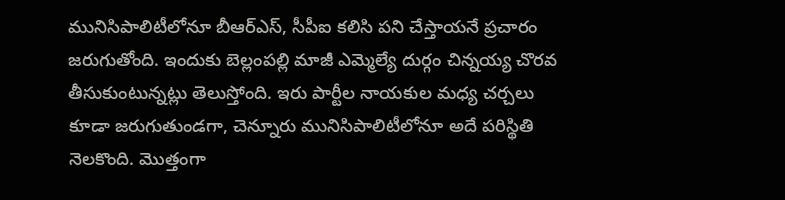మునిసిపాలిటీలోనూ బీఆర్ఎస్, సీపీఐ కలిసి పని చేస్తాయనే ప్రచారం జరుగుతోంది. ఇందుకు బెల్లంపల్లి మాజీ ఎమ్మెల్యే దుర్గం చిన్నయ్య చొరవ తీసుకుంటున్నట్లు తెలుస్తోంది. ఇరు పార్టీల నాయకుల మధ్య చర్చలు కూడా జరుగుతుండగా, చెన్నూరు మునిసిపాలిటీలోనూ అదే పరిస్థితి నెలకొంది. మొత్తంగా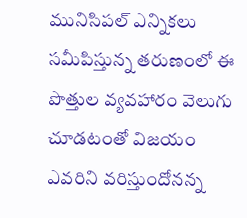మునిసిపల్ ఎన్నికలు సమీపిస్తున్న తరుణంలో ఈ పొత్తుల వ్యవహారం వెలుగు చూడటంతో విజయం ఎవరిని వరిస్తుందోనన్న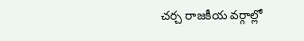చర్చ రాజకీయ వర్గాల్లో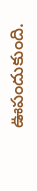ఊపందుకుంది.